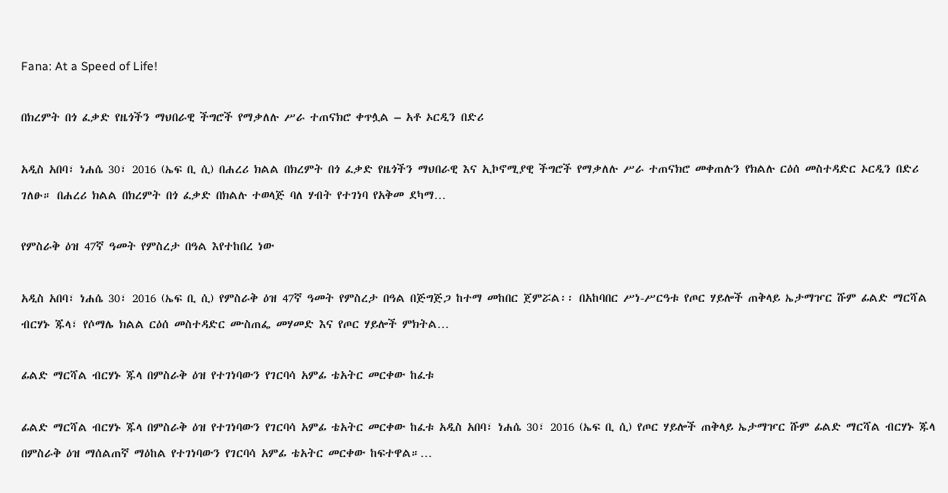Fana: At a Speed of Life!

በክረምት በጎ ፈቃድ የዜጎችን ማህበራዊ ችግሮች የማቃለሉ ሥራ ተጠናክሮ ቀጥሏል – አቶ ኦርዲን በድሪ

አዲስ አበባ፣ ነሐሴ 30፣ 2016 (ኤፍ ቢ ሲ) በሐረሪ ክልል በክረምት በጎ ፈቃድ የዜጎችን ማህበራዊ እና ኢኮኖሚያዊ ችግሮች የማቃለሉ ሥራ ተጠናክሮ መቀጠሉን የክልሉ ርዕሰ መስተዳድር ኦርዲን በድሪ ገለፁ። በሐረሪ ክልል በክረምት በጎ ፈቃድ በክልሉ ተወላጅ ባለ ሃብት የተገነባ የአቅመ ደካማ…

የምስራቅ ዕዝ 47ኛ ዓመት የምስረታ በዓል እየተከበረ ነው

አዲስ አበባ፣ ነሐሴ 30፣ 2016 (ኤፍ ቢ ሲ) የምስራቅ ዕዝ 47ኛ ዓመት የምስረታ በዓል በጅግጅጋ ከተማ መከበር ጀምሯል፡፡ በአከባበር ሥነ-ሥርዓቱ የጦር ሃይሎች ጠቅላይ ኤታማዦር ሹም ፊልድ ማርሻል ብርሃኑ ጁላ፣ የሶማሌ ክልል ርዕሰ መስተዳድር ሙስጠፌ መሃመድ እና የጦር ሃይሎች ምክትል…

ፊልድ ማርሻል ብርሃኑ ጁላ በምስራቅ ዕዝ የተገነባውን የገርባሳ አምፊ ቴአትር መርቀው ከፈቱ

ፊልድ ማርሻል ብርሃኑ ጁላ በምስራቅ ዕዝ የተገነባውን የገርባሳ አምፊ ቴአትር መርቀው ከፈቱ አዲስ አበባ፣ ነሐሴ 30፣ 2016 (ኤፍ ቢ ሲ) የጦር ሃይሎች ጠቅላይ ኤታማዦር ሹም ፊልድ ማርሻል ብርሃኑ ጁላ በምስራቅ ዕዝ ማሰልጠኛ ማዕከል የተገነባውን የገርባሳ አምፊ ቴአትር መርቀው ከፍተዋል።…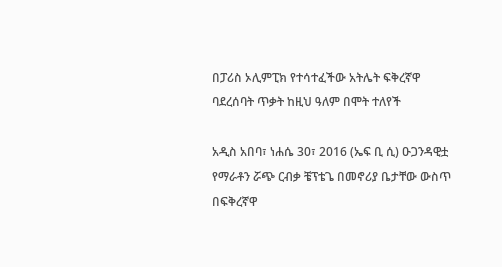በፓሪስ ኦሊምፒክ የተሳተፈችው አትሌት ፍቅረኛዋ ባደረሰባት ጥቃት ከዚህ ዓለም በሞት ተለየች

አዲስ አበባ፣ ነሐሴ 30፣ 2016 (ኤፍ ቢ ሲ) ዑጋንዳዊቷ የማራቶን ሯጭ ርብቃ ቼፕቴጌ በመኖሪያ ቤታቸው ውስጥ በፍቅረኛዋ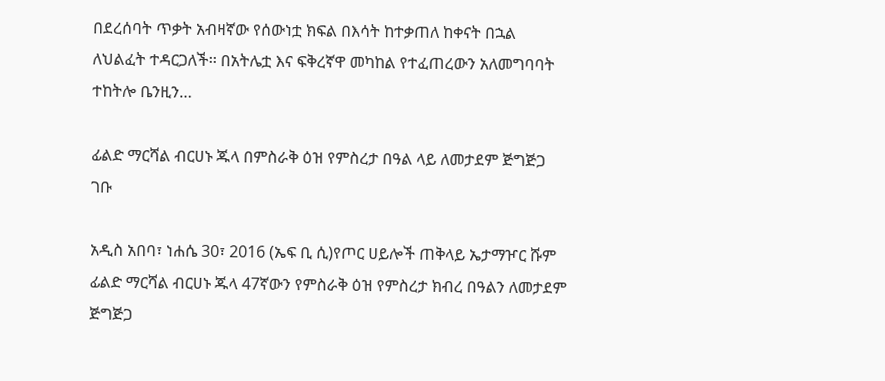በደረሰባት ጥቃት አብዛኛው የሰውነቷ ክፍል በእሳት ከተቃጠለ ከቀናት በኋል ለህልፈት ተዳርጋለች፡፡ በአትሌቷ እና ፍቅረኛዋ መካከል የተፈጠረውን አለመግባባት ተከትሎ ቤንዚን…

ፊልድ ማርሻል ብርሀኑ ጁላ በምስራቅ ዕዝ የምስረታ በዓል ላይ ለመታደም ጅግጅጋ ገቡ

አዲስ አበባ፣ ነሐሴ 30፣ 2016 (ኤፍ ቢ ሲ)የጦር ሀይሎች ጠቅላይ ኤታማዦር ሹም ፊልድ ማርሻል ብርሀኑ ጁላ 47ኛውን የምስራቅ ዕዝ የምስረታ ክብረ በዓልን ለመታደም ጅግጅጋ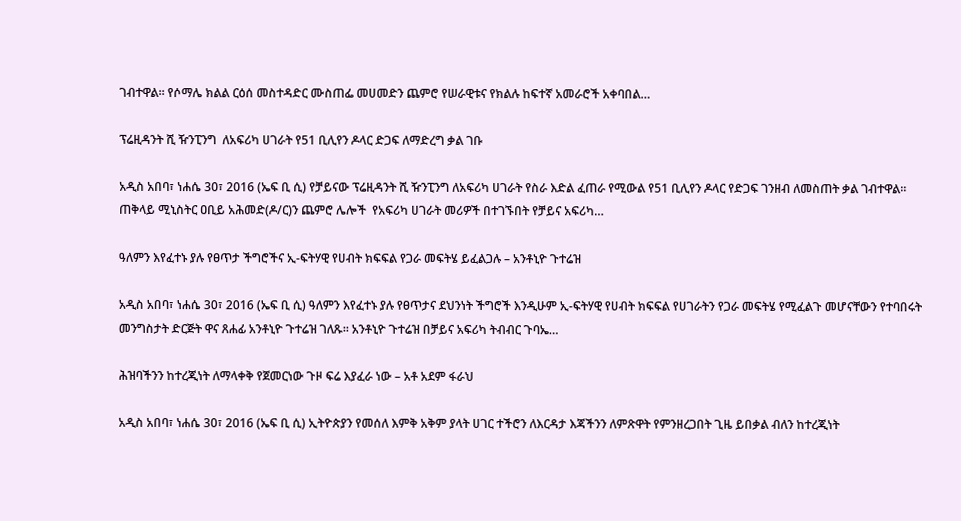ገብተዋል። የሶማሌ ክልል ርዕሰ መስተዳድር ሙስጠፌ መሀመድን ጨምሮ የሠራዊቱና የክልሉ ከፍተኛ አመራሮች አቀባበል…

ፕሬዚዳንት ሺ ዥንፒንግ  ለአፍሪካ ሀገራት የ51 ቢሊየን ዶላር ድጋፍ ለማድረግ ቃል ገቡ

አዲስ አበባ፣ ነሐሴ 30፣ 2016 (ኤፍ ቢ ሲ) የቻይናው ፕሬዚዳንት ሺ ዥንፒንግ ለአፍሪካ ሀገራት የስራ እድል ፈጠራ የሚውል የ51 ቢሊየን ዶላር የድጋፍ ገንዘብ ለመስጠት ቃል ገብተዋል፡፡ ጠቅላይ ሚኒስትር ዐቢይ አሕመድ(ዶ/ር)ን ጨምሮ ሌሎች  የአፍሪካ ሀገራት መሪዎች በተገኙበት የቻይና አፍሪካ…

ዓለምን እየፈተኑ ያሉ የፀጥታ ችግሮችና ኢ-ፍትሃዊ የሀብት ክፍፍል የጋራ መፍትሄ ይፈልጋሉ – አንቶኒዮ ጉተሬዝ

አዲስ አበባ፣ ነሐሴ 30፣ 2016 (ኤፍ ቢ ሲ) ዓለምን እየፈተኑ ያሉ የፀጥታና ደህንነት ችግሮች እንዲሁም ኢ-ፍትሃዊ የሀብት ክፍፍል የሀገራትን የጋራ መፍትሄ የሚፈልጉ መሆናቸውን የተባበሩት መንግስታት ድርጅት ዋና ጸሐፊ አንቶኒዮ ጉተሬዝ ገለጹ፡፡ አንቶኒዮ ጉተሬዝ በቻይና አፍሪካ ትብብር ጉባኤ…

ሕዝባችንን ከተረጂነት ለማላቀቅ የጀመርነው ጉዞ ፍሬ እያፈራ ነው – አቶ አደም ፋራህ

አዲስ አበባ፣ ነሐሴ 30፣ 2016 (ኤፍ ቢ ሲ) ኢትዮጵያን የመሰለ እምቅ አቅም ያላት ሀገር ተችሮን ለእርዳታ እጃችንን ለምጽዋት የምንዘረጋበት ጊዜ ይበቃል ብለን ከተረጂነት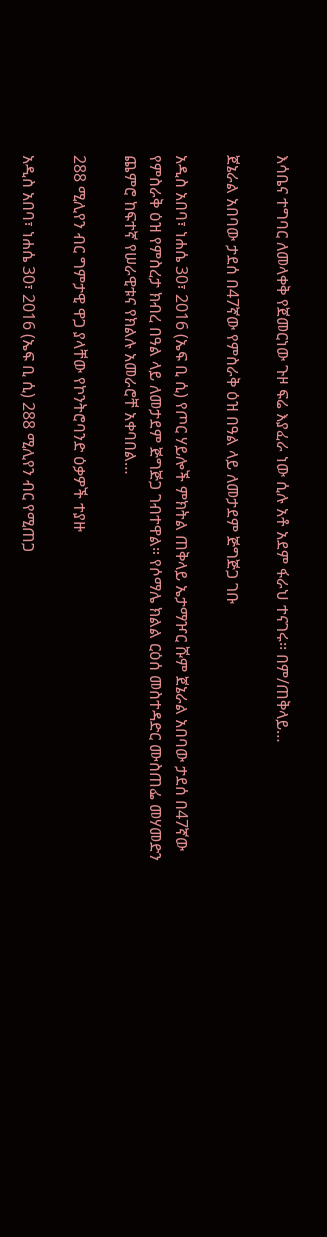እሳቤና ተግባር ለመላቀቅ የጀመርነው ጉዞ ፍሬ እያፈራ ነው ሲሉ አቶ አደም ፋራህ ተናገሩ፡፡ በም/ጠቅላይ…

ጀኔራል አበባው ታደሰ በ47ኛው የምስራቅ ዕዝ በዓል ላይ ለመታደም ጅግጅጋ ገቡ

አዲስ አበባ፣ ነሐሴ 30፣ 2016 (ኤፍ ቢ ሲ) የጦር ሃይሎች ምክትል ጠቅላይ ኤታማዦር ሹም ጀኔራል አበባው ታደሰ በ47ኛው የምስራቅ ዕዝ የምስረታ ክብረ በዓል ላይ ለመታደም ጅግጅጋ ገብተዋል። የሶማሌ ክልል ርዕሰ መስተዳድር ሙስጠፌ መሃመድን ጨምሮ ከፍተኛ የሠራዊቱና የክልሉ አመራሮቸ አቀባበል…

288 ሚሊየን ብር ግምታዊ ዋጋ ያላቸው የኮንትሮባንድ ዕቃዎች ተያዙ

አዲስ አበባ፣ ነሐሴ 30፣ 2016 (ኤፍ ቢ ሲ) 288 ሚሊየን ብር የሚጠጋ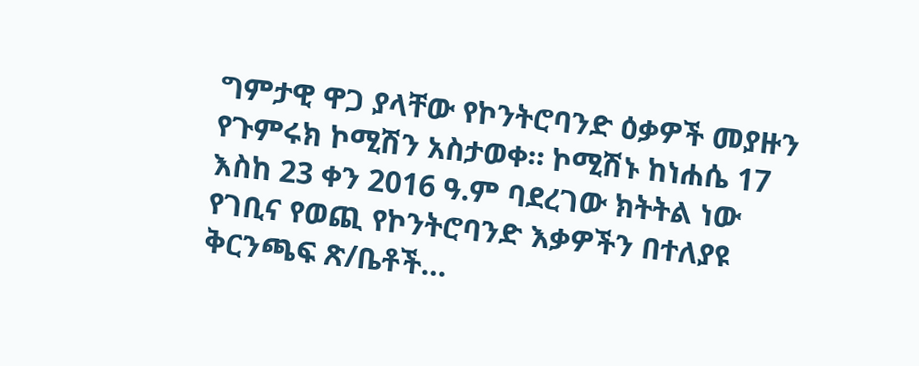ግምታዊ ዋጋ ያላቸው የኮንትሮባንድ ዕቃዎች መያዙን የጉምሩክ ኮሚሽን አስታወቀ። ኮሚሽኑ ከነሐሴ 17 እስከ 23 ቀን 2016 ዓ.ም ባደረገው ክትትል ነው የገቢና የወጪ የኮንትሮባንድ እቃዎችን በተለያዩ ቅርንጫፍ ጽ/ቤቶች…